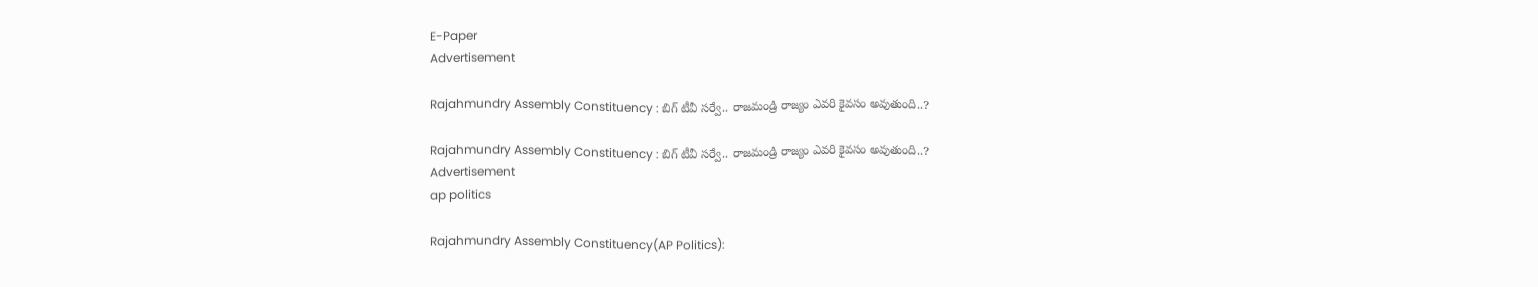E-Paper
Advertisement

Rajahmundry Assembly Constituency : బిగ్ టీవీ సర్వే.. రాజమండ్రి రాజ్యం ఎవరి కైవసం అవుతుంది..?

Rajahmundry Assembly Constituency : బిగ్ టీవీ సర్వే.. రాజమండ్రి రాజ్యం ఎవరి కైవసం అవుతుంది..?
Advertisement
ap politics

Rajahmundry Assembly Constituency(AP Politics):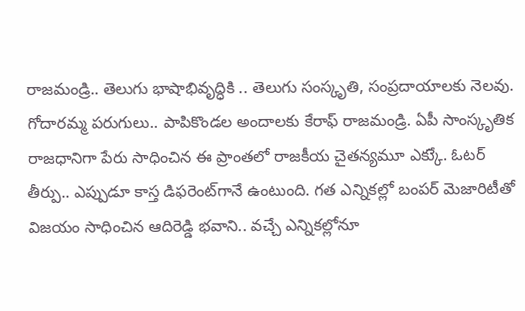రాజమండ్రి.. తెలుగు భాషాభివృద్ధికి .. తెలుగు సంస్కృతి, సంప్రదాయాలకు నెలవు. గోదారమ్మ పరుగులు.. పాపికొండల అందాలకు కేరాఫ్‌ రాజమండ్రి. ఏపీ సాంస్కృతిక రాజధానిగా పేరు సాధించిన ఈ ప్రాంతలో రాజకీయ చైతన్యమూ ఎక్కుే. ఓటర్ తీర్పు.. ఎప్పుడూ కాస్త డిఫరెంట్‌గానే ఉంటుంది. గత ఎన్నికల్లో బంపర్ మెజారిటీతో విజయం సాధించిన ఆదిరెడ్డి భవాని.. వచ్చే ఎన్నికల్లోనూ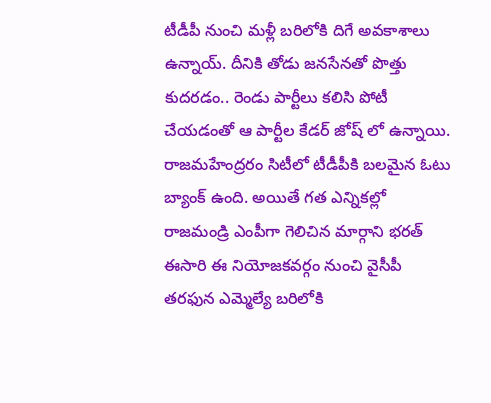టీడీపీ నుంచి మళ్లీ బరిలోకి దిగే అవకాశాలు ఉన్నాయ్. దీనికి తోడు జనసేనతో పొత్తు కుదరడం.. రెండు పార్టీలు కలిసి పోటీ చేయడంతో ఆ పార్టీల కేడర్ జోష్ లో ఉన్నాయి. రాజమహేంద్రరం సిటీలో టీడీపీకి బలమైన ఓటు బ్యాంక్ ఉంది. అయితే గత ఎన్నికల్లో రాజమండ్రి ఎంపీగా గెలిచిన మార్గాని భరత్‌ ఈసారి ఈ నియోజకవర్గం నుంచి వైసీపీ తరఫున ఎమ్మెల్యే బరిలోకి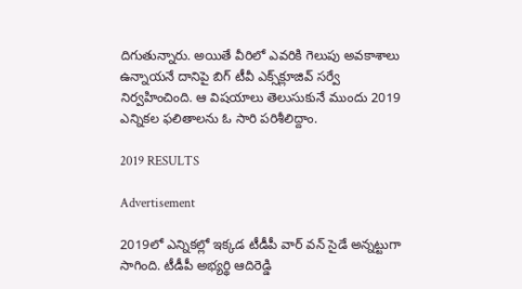దిగుతున్నారు. అయితే వీరిలో ఎవరికి గెలుపు అవకాశాలు ఉన్నాయనే దానిపై బిగ్‌ టీవీ ఎక్స్‌క్లూజివ్ సర్వే నిర్వహించింది. ఆ విషయాలు తెలుసుకునే ముందు 2019 ఎన్నికల ఫలితాలను ఓ సారి పరిశీలిద్దాం.

2019 RESULTS

Advertisement

2019లో ఎన్నికల్లో ఇక్కడ టీడీపీ వార్ వన్‌ సైడే అన్నట్టుగా సాగింది. టీడీపీ అభ్యర్థి ఆదిరెడ్డి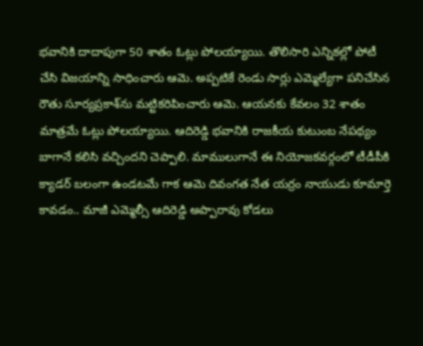భవానికి దాదాపుగా 50 శాతం ఓట్లు పోలయ్యాయి. తొలిసారి ఎన్నికల్లో పోటీ చేసి విజయాన్ని సాధించారు ఆమె. అప్పటికే రెండు సార్లు ఎమ్మెల్యేగా పనిచేసిన రౌతు సూర్యప్రకాశ్‌ను మట్టికరిపించారు ఆమె. ఆయనకు కేవలం 32 శాతం మాత్రమే ఓట్లు పోలయ్యాయి. ఆదిరెడ్డి భవానికి రాజకీయ కుటుంబ నేపథ్యం బాగానే కలిసి వచ్చిందని చెప్పాలి. మాములుగానే ఈ నియోజకవర్గంలో టీడీపీకి క్యాడర్‌ బలంగా ఉండటమే గాక ఆమె దివంగత నేత యర్రం నాయుడు కూమార్తె కావడం.. మాజీ ఎమ్మెల్సీ ఆదిరెడ్డి అప్పారావు కోడలు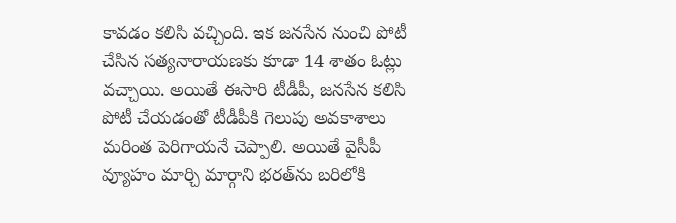కావడం కలిసి వచ్చింది. ఇక జనసేన నుంచి పోటీ చేసిన సత్యనారాయణకు కూడా 14 శాతం ఓట్లు వచ్చాయి. అయితే ఈసారి టీడీపీ, జనసేన కలిసి పోటీ చేయడంతో టీడీపీకి గెలుపు అవకాశాలు మరింత పెరిగాయనే చెప్పాలి. అయితే వైసీపీ వ్యూహం మార్చి మార్గాని భరత్‌ను బరిలోకి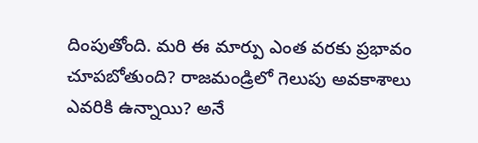దింపుతోంది. మరి ఈ మార్పు ఎంత వరకు ప్రభావం చూపబోతుంది? రాజమండ్రిలో గెలుపు అవకాశాలు ఎవరికి ఉన్నాయి? అనే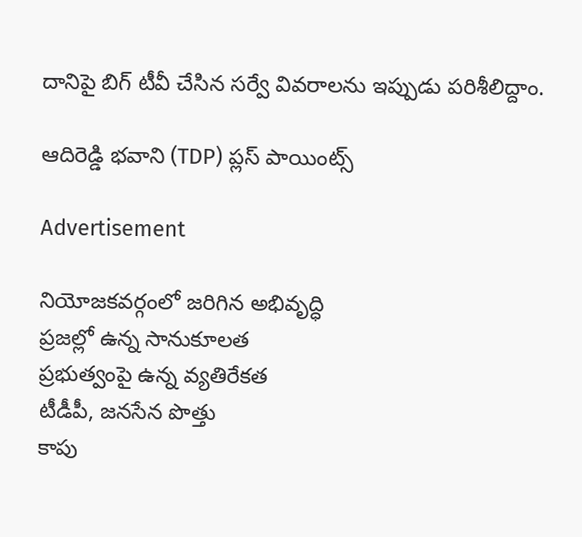దానిపై బిగ్‌ టీవీ చేసిన సర్వే వివరాలను ఇప్పుడు పరిశీలిద్దాం.

ఆదిరెడ్డి భవాని (TDP) ప్లస్ పాయింట్స్‌

Advertisement

నియోజకవర్గంలో జరిగిన అభివృద్ధి
ప్రజల్లో ఉన్న సానుకూలత
ప్రభుత్వంపై ఉన్న వ్యతిరేకత
టీడీపీ, జనసేన పొత్తు
కాపు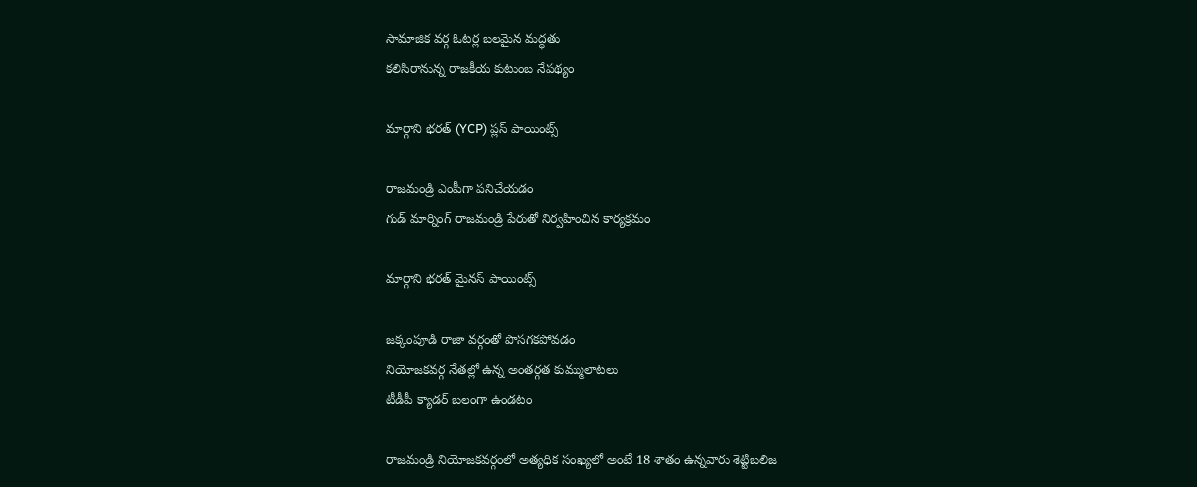సామాజిక వర్గ ఓటర్ల బలమైన మద్ధతు
కలిసిరానున్న రాజకీయ కుటుంబ నేపథ్యం

మార్గాని భరత్‌ (YCP) ప్లస్ పాయింట్స్‌

రాజమండ్రి ఎంపీగా పనిచేయడం
గుడ్‌ మార్నింగ్ రాజమండ్రి పేరుతో నిర్వహించిన కార్యక్రమం

మార్గాని భరత్‌ మైనస్‌ పాయింట్స్‌

జక్కంపూడి రాజా వర్గంతో పొసగకపోవడం
నియోజకవర్గ నేతల్లో ఉన్న అంతర్గత కుమ్ములాటలు
టీడీపీ క్యాడర్ బలంగా ఉండటం

రాజమండ్రి నియోజకవర్గంలో అత్యధిక సంఖ్యలో అంటే 18 శాతం ఉన్నవారు శెట్టిబలిజ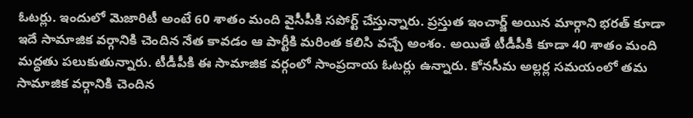ఓటర్లు. ఇందులో మెజారిటీ అంటే 60 శాతం మంది వైసీపీకి సపోర్ట్ చేస్తున్నారు. ప్రస్తుత ఇంచార్జ్‌ అయిన మార్గాని భరత్‌ కూడా ఇదే సామాజిక వర్గానికి చెందిన నేత కావడం ఆ పార్టీకి మరింత కలిసి వచ్చే అంశం. అయితే టీడీపీకి కూడా 40 శాతం మంది మద్ధతు పలుకుతున్నారు. టీడీపీకి ఈ సామాజిక వర్గంలో సాంప్రదాయ ఓటర్లు ఉన్నారు. కోనసీమ అల్లర్ల సమయంలో తమ సామాజిక వర్గానికి చెందిన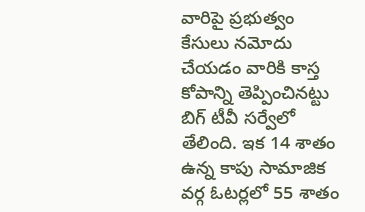వారిపై ప్రభుత్వం కేసులు నమోదు చేయడం వారికి కాస్త కోపాన్ని తెప్పించినట్టు బిగ్‌ టీవీ సర్వేలో తేలింది. ఇక 14 శాతం ఉన్న కాపు సామాజిక వర్గ ఓటర్లలో 55 శాతం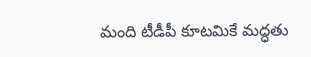మంది టీడీపీ కూటమికే మద్ధతు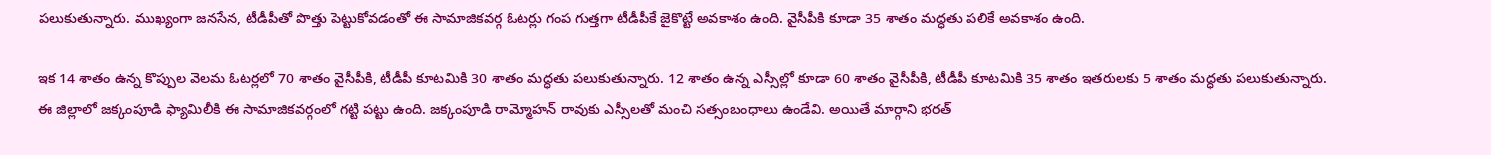పలుకుతున్నారు. ముఖ్యంగా జనసేన, టీడీపీతో పొత్తు పెట్టుకోవడంతో ఈ సామాజికవర్గ ఓటర్లు గంప గుత్తగా టీడీపీకే జైకొట్టే అవకాశం ఉంది. వైసీపీకి కూడా 35 శాతం మద్ధతు పలికే అవకాశం ఉంది.

ఇక 14 శాతం ఉన్న కొప్పుల వెలమ ఓటర్లలో 70 శాతం వైసీపీకి, టీడీపీ కూటమికి 30 శాతం మద్ధతు పలుకుతున్నారు. 12 శాతం ఉన్న ఎస్సీల్లో కూడా 60 శాతం వైసీపీకి, టీడీపీ కూటమికి 35 శాతం ఇతరులకు 5 శాతం మద్ధతు పలుకుతున్నారు. ఈ జిల్లాలో జక్కంపూడి ఫ్యామిలీకి ఈ సామాజికవర్గంలో గట్టి పట్టు ఉంది. జక్కంపూడి రామ్మోహన్ రావుకు ఎస్సీలతో మంచి సత్సంబంధాలు ఉండేవి. అయితే మార్గాని భరత్‌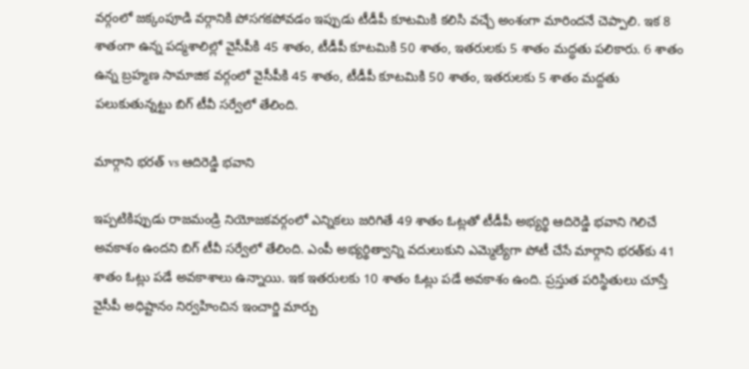వర్గంలో జక్కంపూడి వర్గానికి పోసగకపోవడం ఇప్పుడు టీడీపీ కూటమికి కలిసి వచ్చే అంశంగా మారిందనే చెప్పాలి. ఇక 8 శాతంగా ఉన్న పద్మశాలిల్లో వైసీపీకి 45 శాతం, టీడీపీ కూటమికి 50 శాతం, ఇతరులకు 5 శాతం మద్ధతు పలికారు. 6 శాతం ఉన్న బ్రహ్మణ సామాజిక వర్గంలో వైసీపీకి 45 శాతం, టీడీపీ కూటమికి 50 శాతం, ఇతరులకు 5 శాతం మద్దతు పలుకుతున్నట్టు బిగ్‌ టీవీ సర్వేలో తేలింది.

మార్గాని భరత్ vs ఆదిరెడ్డి భవాని

ఇప్పటికిప్పుడు రాజమండ్రి నియోజకవర్గంలో ఎన్నికలు జరిగితే 49 శాతం ఓట్లతో టీడీపీ అభ్యర్థి ఆదిరెడ్డి భవాని గెలిచే అవకాశం ఉందని బిగ్‌ టీవీ సర్వేలో తేలింది. ఎంపీ అభ్యర్థిత్వాన్ని వదులుకుని ఎమ్మెల్యేగా పోటీ చేసే మార్గాని భరత్‌కు 41 శాతం ఓట్లు పడే అవకాశాలు ఉన్నాయి. ఇక ఇతరులకు 10 శాతం ఓట్లు పడే అవకాశం ఉంది. ప్రస్తుత పరిస్థితులు చూస్తే వైసీపీ అధిష్టానం నిర్వహించిన ఇంచార్జి మార్పు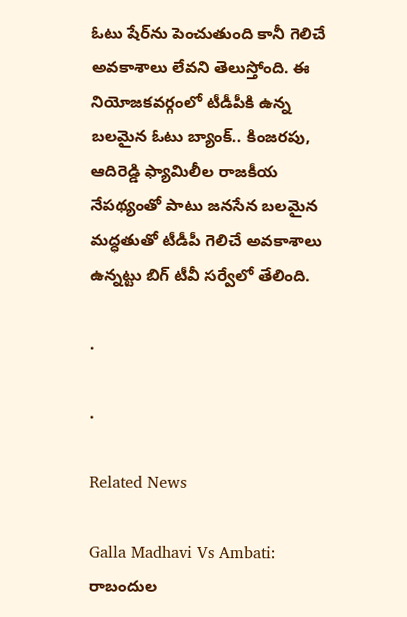ఓటు షేర్‌ను పెంచుతుంది కానీ గెలిచే అవకాశాలు లేవని తెలుస్తోంది. ఈ నియోజకవర్గంలో టీడీపీకి ఉన్న బలమైన ఓటు బ్యాంక్‌.. కింజరపు, ఆదిరెడ్డి ఫ్యామిలీల రాజకీయ నేపథ్యంతో పాటు జనసేన బలమైన మద్ధతుతో టీడీపీ గెలిచే అవకాశాలు ఉన్నట్టు బిగ్ టీవీ సర్వేలో తేలింది.

.

.

Related News

Galla Madhavi Vs Ambati: రాబందుల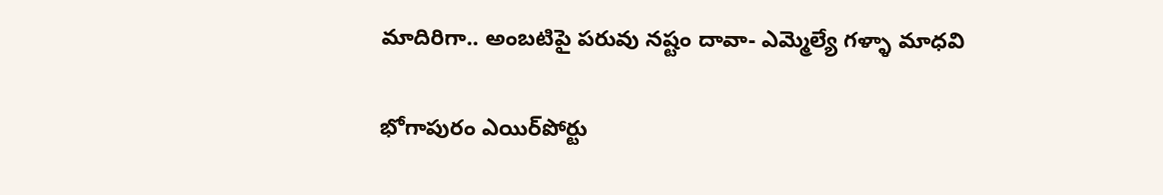మాదిరిగా.. అంబటిపై పరువు నష్టం దావా- ఎమ్మెల్యే గళ్ళా మాధవి

భోగాపురం ఎయిర్‌పోర్టు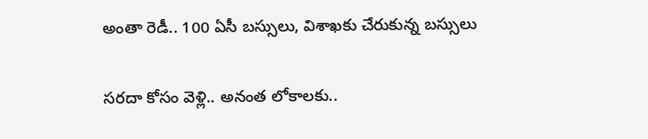అంతా రెడీ.. 100 ఏసీ బస్సులు, విశాఖకు చేరుకున్న బస్సులు

సరదా కోసం వెళ్లి.. అనంత లోకాలకు..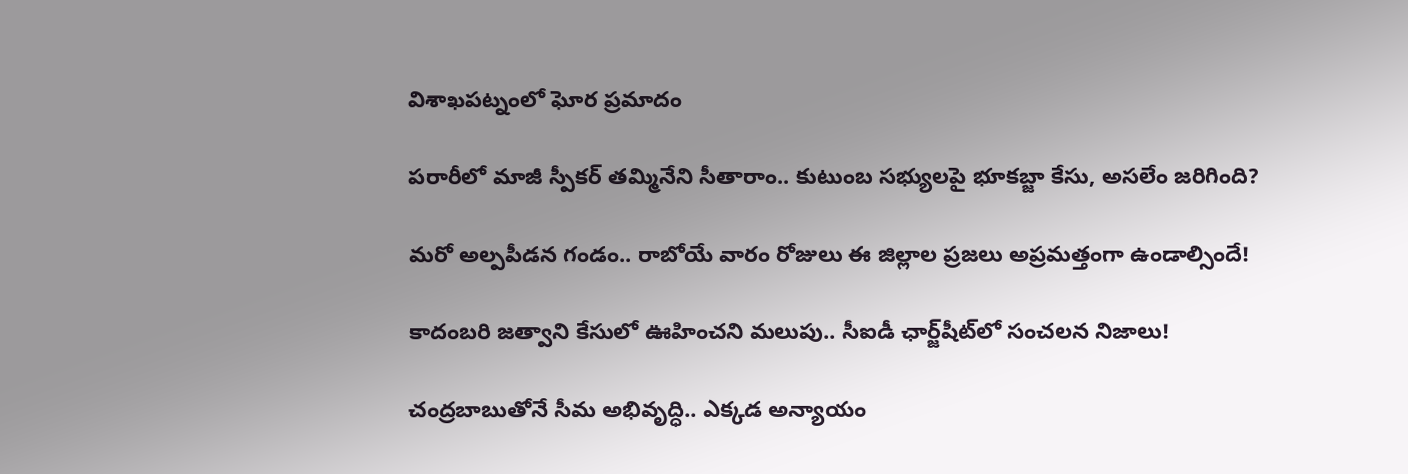విశాఖపట్నంలో ఘోర ప్రమాదం

పరారీలో మాజీ స్పీకర్ తమ్మినేని సీతారాం.. కుటుంబ సభ్యులపై భూకబ్జా కేసు, అసలేం జరిగింది?

మరో అల్పపీడన గండం.. రాబోయే వారం రోజులు ఈ జిల్లాల ప్రజలు అప్రమత్తంగా ఉండాల్సిందే!

కాదంబరి జత్వాని కేసులో ఊహించని మలుపు.. సీఐడీ ఛార్జ్‌షీట్‌లో సంచలన నిజాలు!

చంద్రబాబుతోనే సీమ అభివృద్ధి.. ఎక్కడ అన్యాయం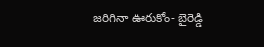జరిగినా ఊరుకోం- బైరెడ్డి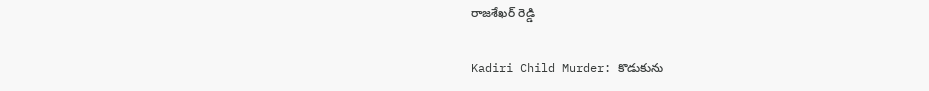రాజశేఖర్ రెడ్డి

Kadiri Child Murder: కొడుకును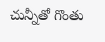చున్నీతో గొంతు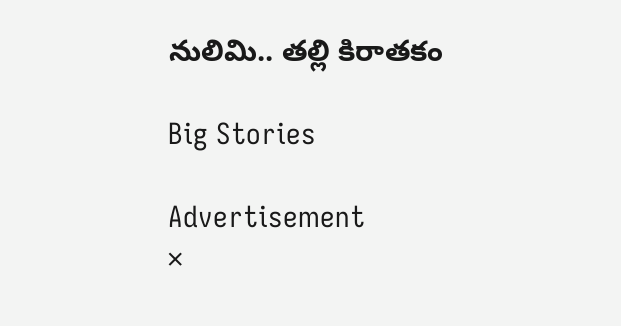నులిమి.. తల్లి కిరాతకం

Big Stories

Advertisement
×